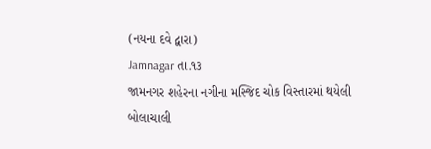(નયના દવે દ્વારા)
Jamnagar તા.૧૩
જામનગર શહેરના નગીના મસ્જિદ ચોક વિસ્તારમાં થયેલી બોલાચાલી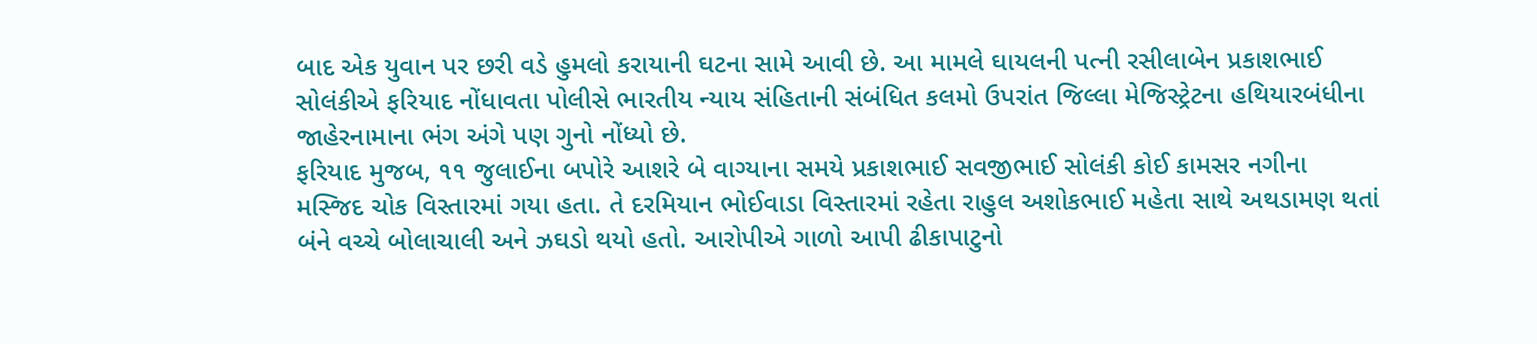બાદ એક યુવાન પર છરી વડે હુમલો કરાયાની ઘટના સામે આવી છે. આ મામલે ઘાયલની પત્ની રસીલાબેન પ્રકાશભાઈ સોલંકીએ ફરિયાદ નોંધાવતા પોલીસે ભારતીય ન્યાય સંહિતાની સંબંધિત કલમો ઉપરાંત જિલ્લા મેજિસ્ટ્રેટના હથિયારબંધીના જાહેરનામાના ભંગ અંગે પણ ગુનો નોંધ્યો છે.
ફરિયાદ મુજબ, ૧૧ જુલાઈના બપોરે આશરે બે વાગ્યાના સમયે પ્રકાશભાઈ સવજીભાઈ સોલંકી કોઈ કામસર નગીના મસ્જિદ ચોક વિસ્તારમાં ગયા હતા. તે દરમિયાન ભોઈવાડા વિસ્તારમાં રહેતા રાહુલ અશોકભાઈ મહેતા સાથે અથડામણ થતાં બંને વચ્ચે બોલાચાલી અને ઝઘડો થયો હતો. આરોપીએ ગાળો આપી ઢીકાપાટુનો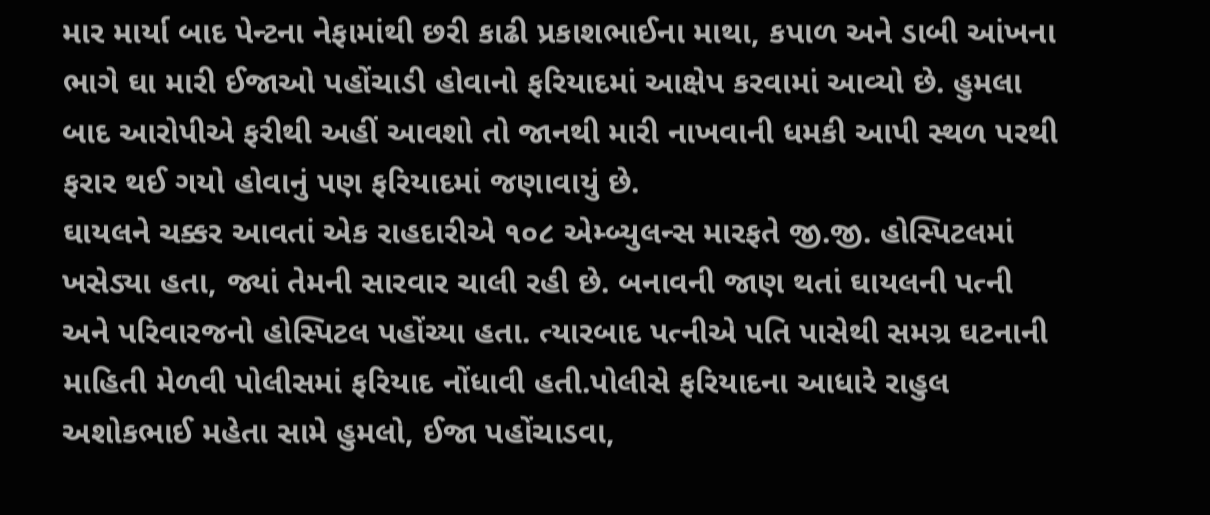માર માર્યા બાદ પેન્ટના નેફામાંથી છરી કાઢી પ્રકાશભાઈના માથા, કપાળ અને ડાબી આંખના ભાગે ઘા મારી ઈજાઓ પહોંચાડી હોવાનો ફરિયાદમાં આક્ષેપ કરવામાં આવ્યો છે. હુમલા બાદ આરોપીએ ફરીથી અહીં આવશો તો જાનથી મારી નાખવાની ધમકી આપી સ્થળ પરથી ફરાર થઈ ગયો હોવાનું પણ ફરિયાદમાં જણાવાયું છે.
ઘાયલને ચક્કર આવતાં એક રાહદારીએ ૧૦૮ એમ્બ્યુલન્સ મારફતે જી.જી. હોસ્પિટલમાં ખસેડ્યા હતા, જ્યાં તેમની સારવાર ચાલી રહી છે. બનાવની જાણ થતાં ઘાયલની પત્ની અને પરિવારજનો હોસ્પિટલ પહોંચ્યા હતા. ત્યારબાદ પત્નીએ પતિ પાસેથી સમગ્ર ઘટનાની માહિતી મેળવી પોલીસમાં ફરિયાદ નોંધાવી હતી.પોલીસે ફરિયાદના આધારે રાહુલ અશોકભાઈ મહેતા સામે હુમલો, ઈજા પહોંચાડવા,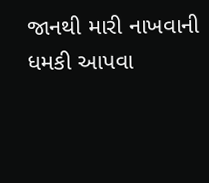જાનથી મારી નાખવાની ધમકી આપવા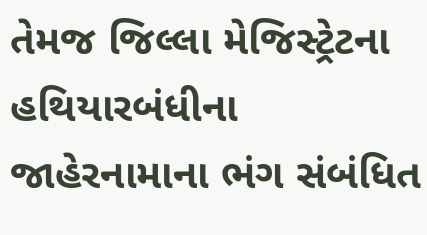તેમજ જિલ્લા મેજિસ્ટ્રેટના હથિયારબંધીના જાહેરનામાના ભંગ સંબંધિત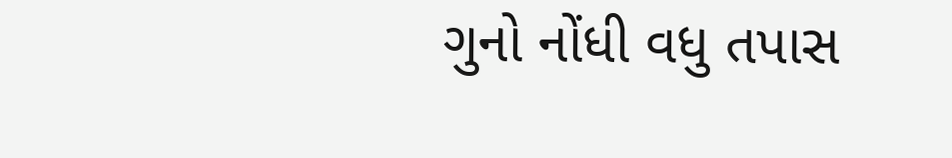ગુનો નોંધી વધુ તપાસ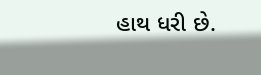હાથ ધરી છે.